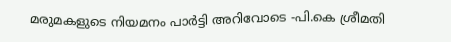മരുമകളുടെ നിയമനം പാർട്ടി അറിവോടെ -പി.കെ ശ്രീമതി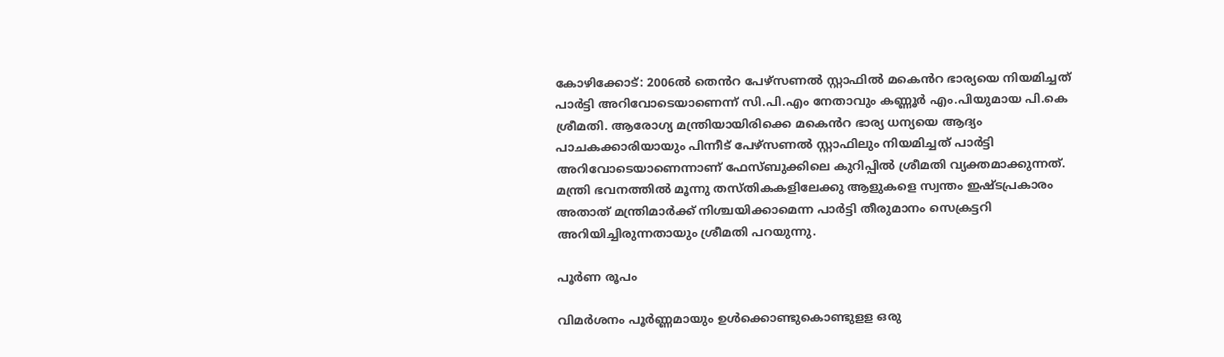കോഴിക്കോട്: 2006ൽ തെൻറ പേഴ്സണൽ സ്റ്റാഫിൽ മകെൻറ ഭാര്യയെ നിയമിച്ചത് പാർട്ടി അറിവോടെയാണെന്ന് സി.പി.എം നേതാവും കണ്ണൂർ എം.പിയുമായ പി.കെ ശ്രീമതി. ആരോഗ്യ മന്ത്രിയായിരിക്കെ മകെൻറ ഭാര്യ ധന്യയെ ആദ്യം പാചകക്കാരിയായും പിന്നീട് പേഴ്സണൽ സ്റ്റാഫിലും നിയമിച്ചത് പാർട്ടി അറിവോടെയാണെന്നാണ് ഫേസ്ബുക്കിലെ കുറിപ്പിൽ ശ്രീമതി വ്യക്തമാക്കുന്നത്. മന്ത്രി ഭവനത്തിൽ മൂന്നു തസ്തികകളിലേക്കു ആളുകളെ സ്വന്തം ഇഷ്ടപ്രകാരം അതാത്‌ മന്ത്രിമാർക്ക് നിശ്ചയിക്കാമെന്ന പാർട്ടി തീരുമാനം സെക്രട്ടറി അറിയിച്ചിരുന്നതായും ശ്രീമതി പറയുന്നു.

പൂർണ രൂപം

വിമർശനം പൂർണ്ണമായും ഉൾക്കൊണ്ടുകൊണ്ടുളള ഒരു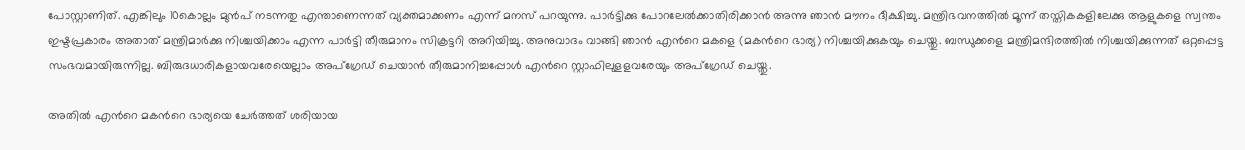പോസ്റ്റാണിത്‌. എങ്കിലും 10കൊല്ലം മുൻപ്‌ നടന്നതു എന്താണെന്നത് വ്യക്തമാക്കണം എന്ന് മനസ്‌ പറയുന്നു. പാർട്ടിക്കു പോറലേൽക്കാതിരിക്കാൻ അന്നു ഞാൻ മൗനം ദീക്ഷിച്ചു. മന്ത്രിഭവനത്തിൽ മൂന്ന് തസ്തികകളിലേക്കു ആളുകളെ സ്വന്തം ഇഷ്ടപ്രകാരം അതാത്‌ മന്ത്രിമാർക്കു നിശ്ചയിക്കാം എന്ന പാർട്ടി തീരുമാനം സിക്രട്ടറി അറിയിച്ചു. അനുവാദം വാങ്ങി ഞാൻ എന്‍റെ മകളെ (മകന്‍റെ ഭാര്യ) നിശ്ചയിക്കുകയും ചെയ്തു. ബന്ധുക്കളെ മന്ത്രിമന്ദിരത്തിൽ നിശ്ചയിക്കുന്നത്‌ ഒറ്റപ്പെട്ട സംഭവമായിരുന്നില്ല. ബിരുദധാരികളായവരേയെല്ലാം അപ്ഗ്രേഡ്‌ ചെയാൻ തീരുമാനിച്ചപ്പോൾ എന്‍റെ സ്റ്റാഫിലുളളവരേയും അപ്ഗ്രേഡ് ചെയ്തു.

അതിൽ എന്‍റെ മകന്‍റെ ഭാര്യയെ ചേർത്തത്‌ ശരിയായ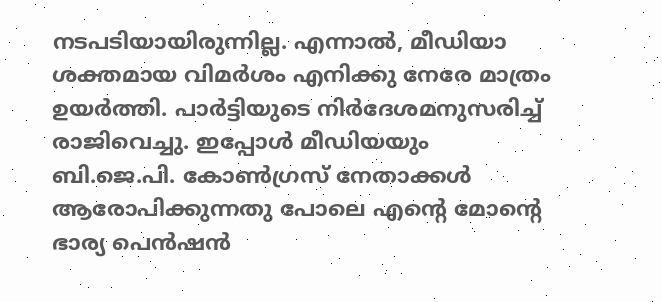നടപടിയായിരുന്നില്ല. എന്നാൽ, മീഡിയാ ശക്തമായ വിമർശം എനിക്കു നേരേ മാത്രം ഉയർത്തി. പാർട്ടിയുടെ നിർദേശമനുസരിച്ച്‌ രാജിവെച്ചു. ഇപ്പോൾ മീഡിയയും ബി.ജെ.പി. കോൺഗ്രസ്‌ നേതാക്കൾ ആരോപിക്കുന്നതു പോലെ എന്‍റെ മോന്‍റെ ഭാര്യ പെൻഷൻ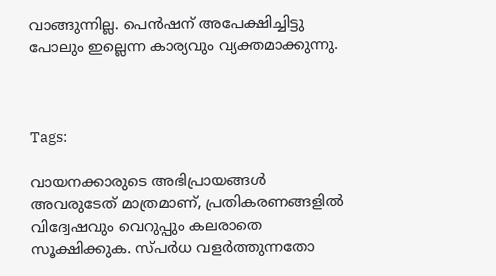വാങ്ങുന്നില്ല. പെൻഷന് അപേക്ഷിച്ചിട്ടു പോലും ഇല്ലെന്ന കാര്യവും വ്യക്തമാക്കുന്നു.



Tags:

വായനക്കാരുടെ അഭിപ്രായങ്ങള്‍ അവരുടേത് മാത്രമാണ്, പ്രതികരണങ്ങളിൽ വിദ്വേഷവും വെറുപ്പും കലരാതെ സൂക്ഷിക്കുക. സ്പർധ വളർത്തുന്നതോ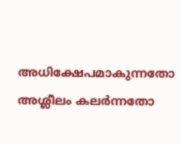അധിക്ഷേപമാകുന്നതോ അശ്ലീലം കലർന്നതോ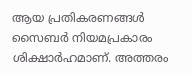ആയ പ്രതികരണങ്ങൾ സൈബർ നിയമപ്രകാരം ശിക്ഷാർഹമാണ്. അത്തരം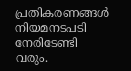പ്രതികരണങ്ങൾ നിയമനടപടി നേരിടേണ്ടി വരും.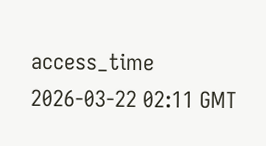access_time 2026-03-22 02:11 GMT